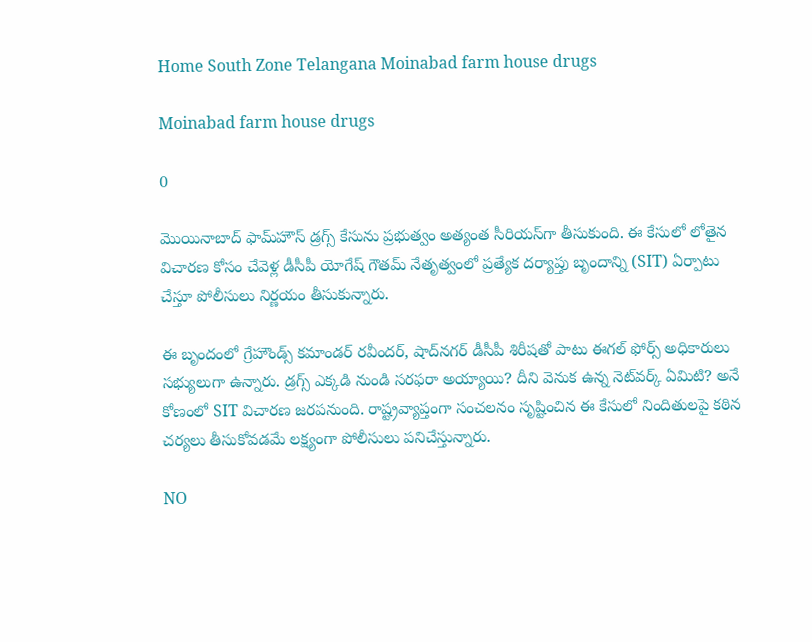Home South Zone Telangana Moinabad farm house drugs

Moinabad farm house drugs

0

మొయినాబాద్ ఫామ్‌హౌస్ డ్రగ్స్ కేసును ప్రభుత్వం అత్యంత సీరియస్‌గా తీసుకుంది. ఈ కేసులో లోతైన విచారణ కోసం చేవెళ్ల డీసీపీ యోగేష్ గౌతమ్ నేతృత్వంలో ప్రత్యేక దర్యాప్తు బృందాన్ని (SIT) ఏర్పాటు చేస్తూ పోలీసులు నిర్ణయం తీసుకున్నారు.

ఈ బృందంలో గ్రేహౌండ్స్ కమాండర్ రవీందర్, షాద్‌నగర్ డీసీపీ శిరీషతో పాటు ఈగల్ ఫోర్స్ అధికారులు సభ్యులుగా ఉన్నారు. డ్రగ్స్ ఎక్కడి నుండి సరఫరా అయ్యాయి? దీని వెనుక ఉన్న నెట్‌వర్క్ ఏమిటి? అనే కోణంలో SIT విచారణ జరపనుంది. రాష్ట్రవ్యాప్తంగా సంచలనం సృష్టించిన ఈ కేసులో నిందితులపై కఠిన చర్యలు తీసుకోవడమే లక్ష్యంగా పోలీసులు పనిచేస్తున్నారు.

NO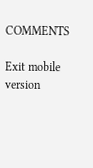COMMENTS

Exit mobile version